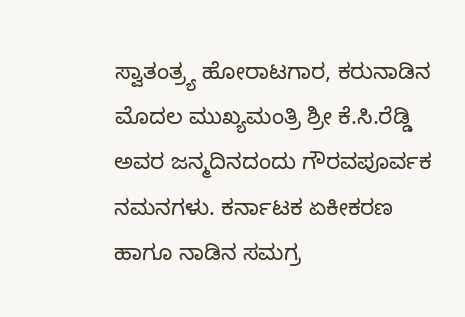ಸ್ವಾತಂತ್ರ್ಯ ಹೋರಾಟಗಾರ, ಕರುನಾಡಿನ ಮೊದಲ ಮುಖ್ಯಮಂತ್ರಿ ಶ್ರೀ ಕೆ.ಸಿ.ರೆಡ್ಡಿ ಅವರ ಜನ್ಮದಿನದಂದು ಗೌರವಪೂರ್ವಕ ನಮನಗಳು. ಕರ್ನಾಟಕ ಏಕೀಕರಣ ಹಾಗೂ ನಾಡಿನ ಸಮಗ್ರ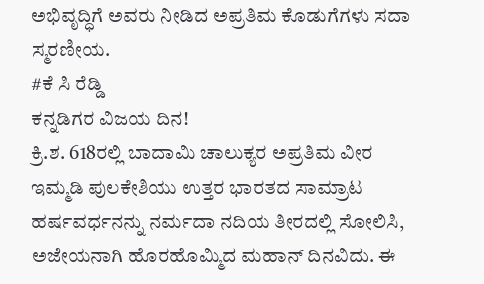ಅಭಿವೃದ್ಧಿಗೆ ಅವರು ನೀಡಿದ ಅಪ್ರತಿಮ ಕೊಡುಗೆಗಳು ಸದಾ ಸ್ಮರಣೀಯ.
#ಕೆ ಸಿ ರೆಡ್ಡಿ
ಕನ್ನಡಿಗರ ವಿಜಯ ದಿನ!
ಕ್ರಿ.ಶ. 618ರಲ್ಲಿ ಬಾದಾಮಿ ಚಾಲುಕ್ಯರ ಅಪ್ರತಿಮ ವೀರ ಇಮ್ಮಡಿ ಪುಲಕೇಶಿಯು ಉತ್ತರ ಭಾರತದ ಸಾಮ್ರಾಟ ಹರ್ಷವರ್ಧನನ್ನು ನರ್ಮದಾ ನದಿಯ ತೀರದಲ್ಲಿ ಸೋಲಿಸಿ, ಅಜೇಯನಾಗಿ ಹೊರಹೊಮ್ಮಿದ ಮಹಾನ್ ದಿನವಿದು. ಈ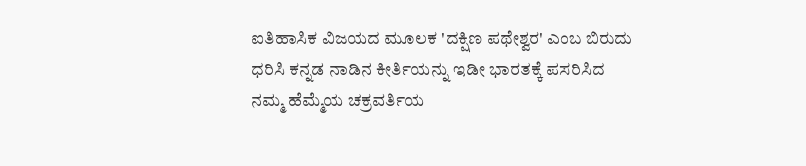ಐತಿಹಾಸಿಕ ವಿಜಯದ ಮೂಲಕ 'ದಕ್ಷಿಣ ಪಥೇಶ್ವರ' ಎಂಬ ಬಿರುದು ಧರಿಸಿ ಕನ್ನಡ ನಾಡಿನ ಕೀರ್ತಿಯನ್ನು ಇಡೀ ಭಾರತಕ್ಕೆ ಪಸರಿಸಿದ ನಮ್ಮ ಹೆಮ್ಮೆಯ ಚಕ್ರವರ್ತಿಯ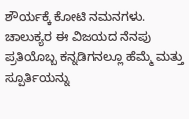ಶೌರ್ಯಕ್ಕೆ ಕೋಟಿ ನಮನಗಳು. ಚಾಲುಕ್ಯರ ಈ ವಿಜಯದ ನೆನಪು ಪ್ರತಿಯೊಬ್ಬ ಕನ್ನಡಿಗನಲ್ಲೂ ಹೆಮ್ಮೆ ಮತ್ತು ಸ್ಪೂರ್ತಿಯನ್ನು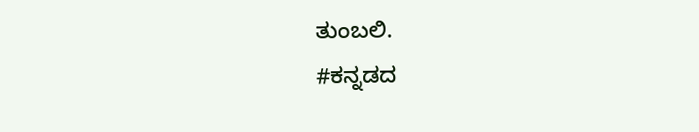ತುಂಬಲಿ.
#ಕನ್ನಡದ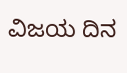ವಿಜಯ ದಿನ